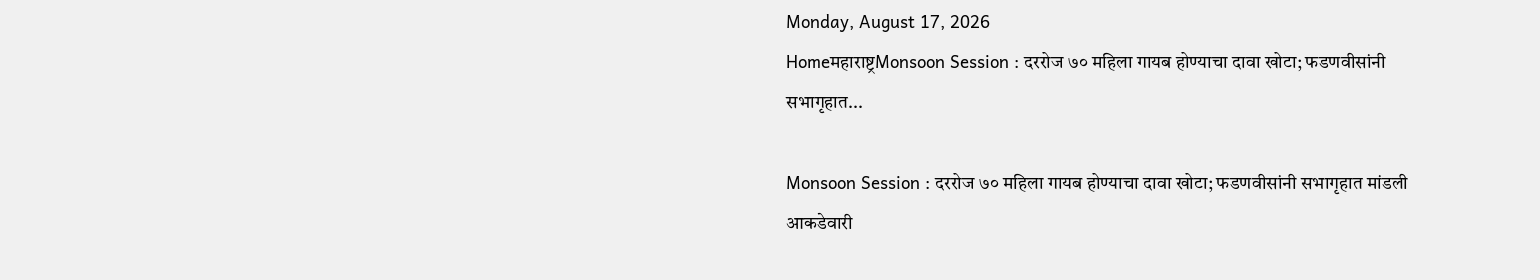Monday, August 17, 2026
Homeमहाराष्ट्रMonsoon Session : दररोज ७० महिला गायब होण्याचा दावा खोटा; फडणवीसांनी सभागृहात...

Monsoon Session : दररोज ७० महिला गायब होण्याचा दावा खोटा; फडणवीसांनी सभागृहात मांडली आकडेवारी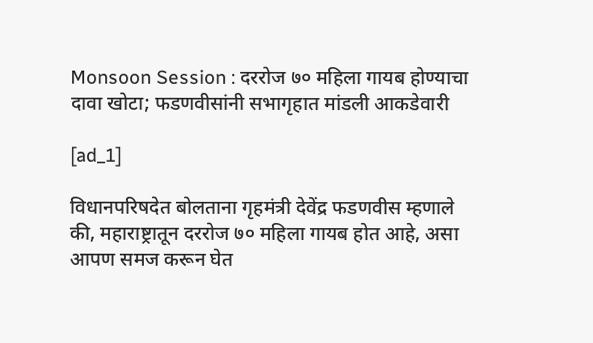Monsoon Session : दररोज ७० महिला गायब होण्याचा दावा खोटा; फडणवीसांनी सभागृहात मांडली आकडेवारी

[ad_1]

विधानपरिषदेत बोलताना गृहमंत्री देवेंद्र फडणवीस म्हणाले की, महाराष्ट्रातून दररोज ७० महिला गायब होत आहे, असा आपण समज करून घेत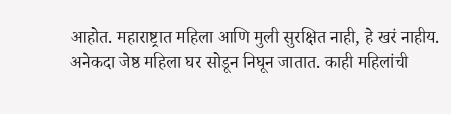आहोत. महाराष्ट्रात महिला आणि मुली सुरक्षित नाही, हे खरं नाहीय. अनेकदा जेष्ठ महिला घर सोडून निघून जातात. काही महिलांची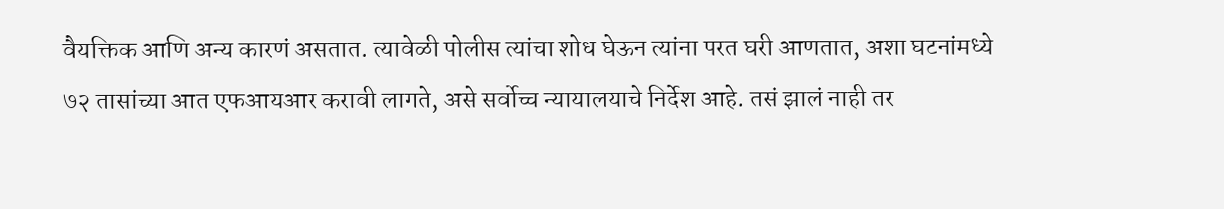वैयक्तिक आणि अन्य कारणं असतात. त्यावेळी पोलीस त्यांचा शोध घेऊन त्यांना परत घरी आणतात, अशा घटनांमध्ये ७२ तासांच्या आत एफआयआर करावी लागते, असे सर्वोच्च न्यायालयाचे निर्देश आहे. तसं झालं नाही तर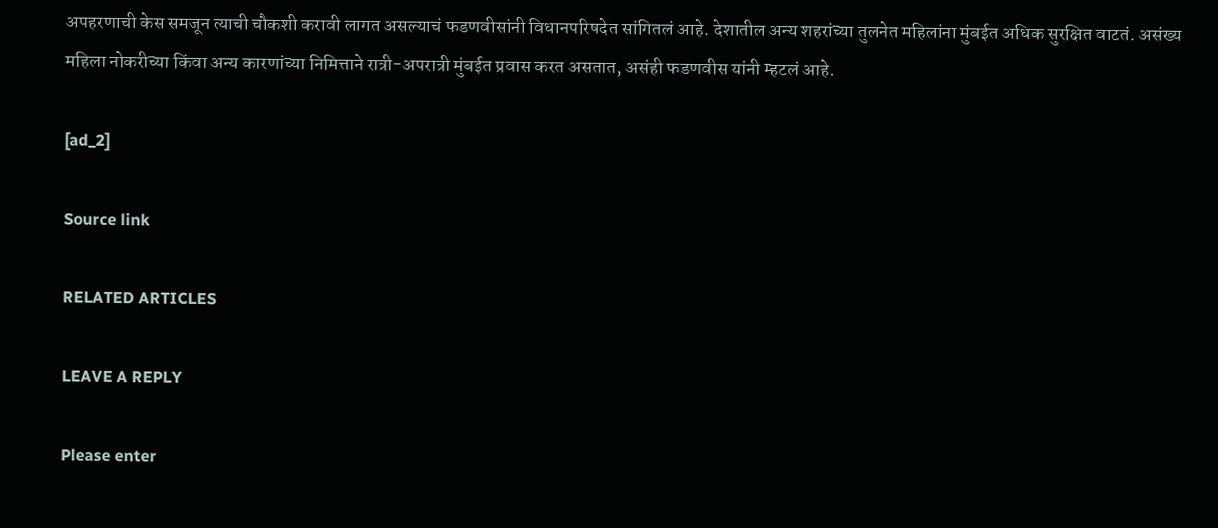अपहरणाची केस समजून त्याची चौकशी करावी लागत असल्याचं फडणवीसांनी विधानपरिषदेत सांगितलं आहे. देशातील अन्य शहरांच्या तुलनेत महिलांना मुंबईत अधिक सुरक्षित वाटतं. असंख्य महिला नोकरीच्या किंवा अन्य कारणांच्या निमित्ताने रात्री-अपरात्री मुंबईत प्रवास करत असतात, असंही फडणवीस यांनी म्हटलं आहे.

[ad_2]

Source link

RELATED ARTICLES

LEAVE A REPLY

Please enter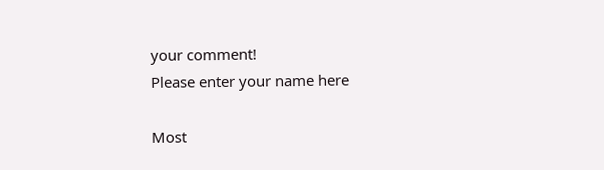your comment!
Please enter your name here

Most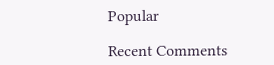Popular

Recent Comments